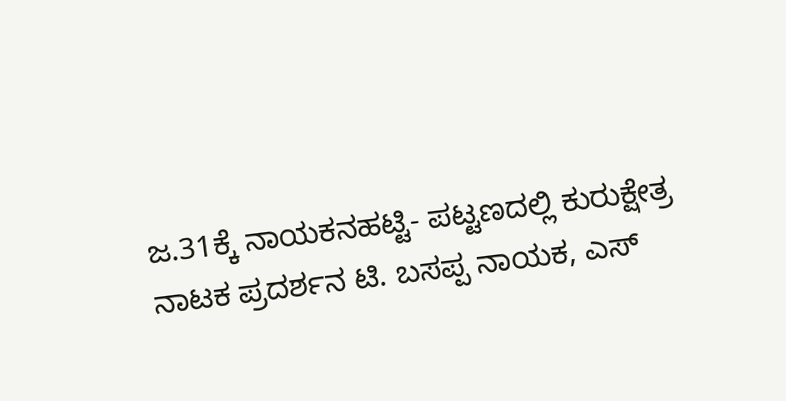ಜ.31ಕ್ಕೆ ನಾಯಕನಹಟ್ಟಿ- ಪಟ್ಟಣದಲ್ಲಿ ಕುರುಕ್ಷೇತ್ರ ನಾಟಕ ಪ್ರದರ್ಶನ ಟಿ. ಬಸಪ್ಪ ನಾಯಕ, ಎಸ್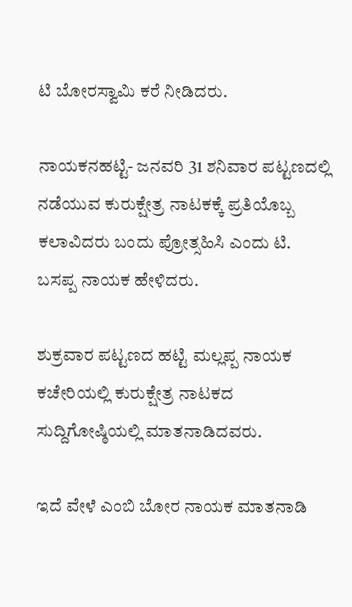ಟಿ ಬೋರಸ್ವಾಮಿ ಕರೆ ನೀಡಿದರು.

ನಾಯಕನಹಟ್ಟಿ- ಜನವರಿ 31 ಶನಿವಾರ ಪಟ್ಟಣದಲ್ಲಿ ನಡೆಯುವ ಕುರುಕ್ಷೇತ್ರ ನಾಟಕಕ್ಕೆ ಪ್ರತಿಯೊಬ್ಬ ಕಲಾವಿದರು ಬಂದು ಪ್ರೋತ್ಸಹಿಸಿ ಎಂದು ಟಿ.
ಬಸಪ್ಪ ನಾಯಕ ಹೇಳಿದರು.

ಶುಕ್ರವಾರ ಪಟ್ಟಣದ ಹಟ್ಟಿ ಮಲ್ಲಪ್ಪ ನಾಯಕ ಕಚೇರಿಯಲ್ಲಿ ಕುರುಕ್ಷೇತ್ರ ನಾಟಕದ ಸುದ್ದಿಗೋಷ್ಠಿಯಲ್ಲಿ ಮಾತನಾಡಿದವರು.

ಇದೆ ವೇಳೆ ಎಂಬಿ ಬೋರ ನಾಯಕ ಮಾತನಾಡಿ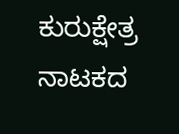ಕುರುಕ್ಷೇತ್ರ ನಾಟಕದ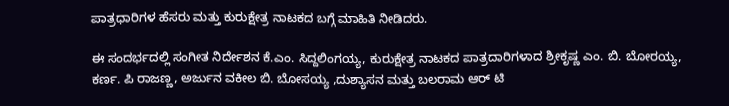ಪಾತ್ರಧಾರಿಗಳ ಹೆಸರು ಮತ್ತು ಕುರುಕ್ಷೇತ್ರ ನಾಟಕದ ಬಗ್ಗೆ ಮಾಹಿತಿ ನೀಡಿದರು.

ಈ ಸಂದರ್ಭದಲ್ಲಿ ಸಂಗೀತ ನಿರ್ದೇಶನ ಕೆ.ಎಂ. ಸಿದ್ದಲಿಂಗಯ್ಯ, ಕುರುಕ್ಷೇತ್ರ ನಾಟಕದ ಪಾತ್ರದಾರಿಗಳಾದ ಶ್ರೀಕೃಷ್ಣ ಎಂ. ಬಿ. ಬೋರಯ್ಯ, ಕರ್ಣ. ಪಿ ರಾಜಣ್ಣ, ಅರ್ಜುನ ವಕೀಲ ಬಿ. ಬೋಸಯ್ಯ ,ದುಶ್ಯಾಸನ ಮತ್ತು ಬಲರಾಮ ಆರ್ ಟಿ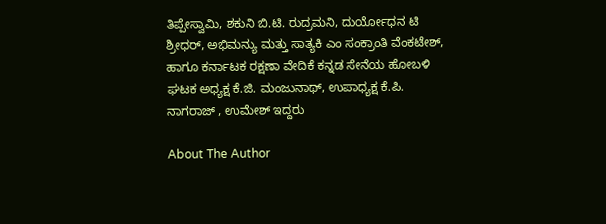ತಿಪ್ಪೇಸ್ವಾಮಿ, ಶಕುನಿ ಬಿ.ಟಿ. ರುದ್ರಮನಿ, ದುರ್ಯೋಧನ ಟಿ ಶ್ರೀಧರ್, ಅಭಿಮನ್ಯು ಮತ್ತು ಸಾತ್ಯಕಿ ಎಂ ಸಂಕ್ರಾಂತಿ ವೆಂಕಟೇಶ್, ಹಾಗೂ ಕರ್ನಾಟಕ ರಕ್ಷಣಾ ವೇದಿಕೆ ಕನ್ನಡ ಸೇನೆಯ ಹೋಬಳಿ ಘಟಕ ಅಧ್ಯಕ್ಷ ಕೆ.ಜಿ. ಮಂಜುನಾಥ್, ಉಪಾಧ್ಯಕ್ಷ ಕೆ.ಪಿ. ನಾಗರಾಜ್ , ಉಮೇಶ್ ಇದ್ದರು

About The Author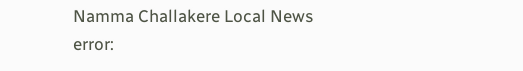Namma Challakere Local News
error: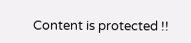Content is protected !!